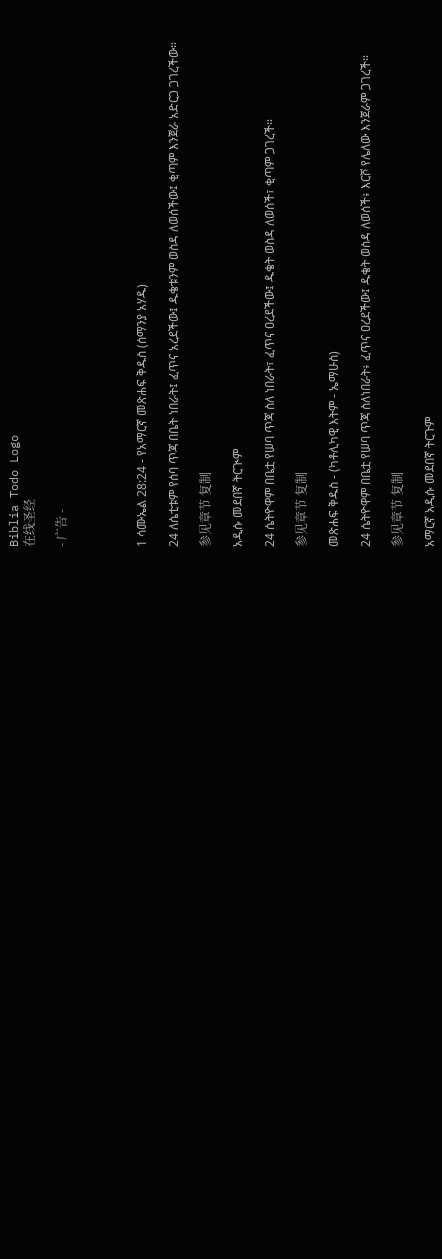Biblia Todo Logo
在线圣经

- 广告 -




1 ሳሙኤል 28:24 - የአማርኛ መጽሐፍ ቅዱስ (ሰማንያ አሃዱ)

24 ለሴቲቱም የሰባ ጥጃ በቤት ነበራት፤ ፈጥና አረደችው፤ ዱቄቱንም ወስዳ ለወሰችው፤ ቂጣም እንጀራ አድርጋ ጋገረችው።

参见章节 复制

አዲሱ መደበኛ ትርጒም

24 ሴትዮዋም በቤቷ የሠባ ጥጃ ስለ ነበራት፣ ፈጥና ዐረደችው፤ ዱቄት ወስዳ ለወሰች፣ ቂጣም ጋገረች።

参见章节 复制

መጽሐፍ ቅዱስ - (ካቶሊካዊ እትም - ኤማሁስ)

24 ሴትዮዋም በቤቷ የሠባ ጥጃ ስለነበራት፥ ፈጥና ዐረደችው፤ ዱቄት ወስዳ ለወሰች፥ እርሾ የሌለው እንጀራም ጋገረች።

参见章节 复制

አማርኛ አዲሱ መደበኛ ትርጉም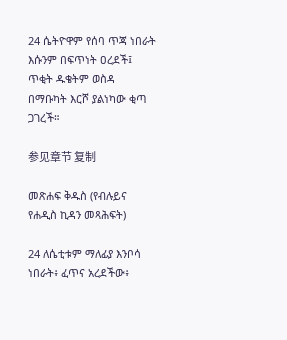24 ሴትዮዋም የሰባ ጥጃ ነበራት እሱንም በፍጥነት ዐረደች፤ ጥቂት ዱቄትም ወስዳ በማቡካት እርሾ ያልነካው ቂጣ ጋገረች።

参见章节 复制

መጽሐፍ ቅዱስ (የብሉይና የሐዲስ ኪዳን መጻሕፍት)

24 ለሴቲቱም ማለፊያ እንቦሳ ነበራት፥ ፈጥና አረደችው፥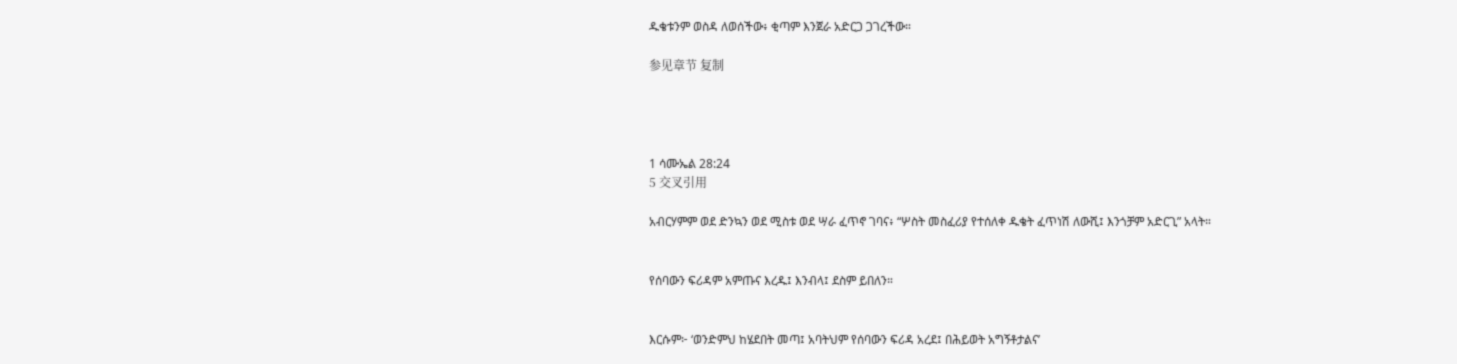ዱቄቱንም ወስዳ ለወሰችው፥ ቂጣም እንጀራ አድርጋ ጋገረችው።

参见章节 复制




1 ሳሙኤል 28:24
5 交叉引用

አብርሃምም ወደ ድንኳን ወደ ሚስቱ ወደ ሣራ ፈጥኖ ገባና፥ “ሦስት መስፈሪያ የተሰለቀ ዱቄት ፈጥነሽ ለውሺ፤ እንጎቻም አድርጊ” አላት።


የሰባውን ፍሪዳም አምጡና እረዱ፤ እንብላ፤ ደስም ይበለን።


እርሱም፦ ‘ወንድምህ ከሄደበት መጣ፤ አባትህም የሰባውን ፍሪዳ አረደ፤ በሕይወት አግኝቶታልና’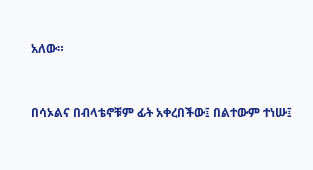አለው።


በሳኦልና በብላቴኖቹም ፊት አቀረበችው፤ በልተውም ተነሡ፤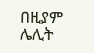በዚያም ሌሊት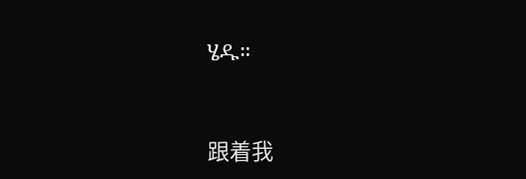ሄዱ።


跟着我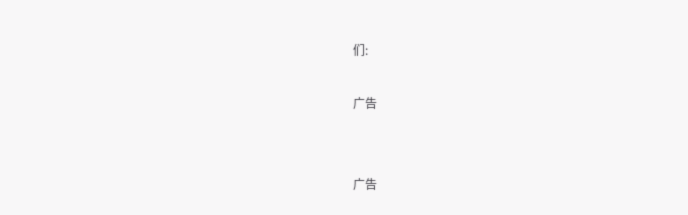们:

广告


广告